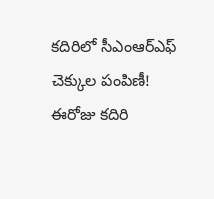కదిరిలో సీఎంఆర్ఎఫ్ చెక్కుల పంపిణీ!
ఈరోజు కదిరి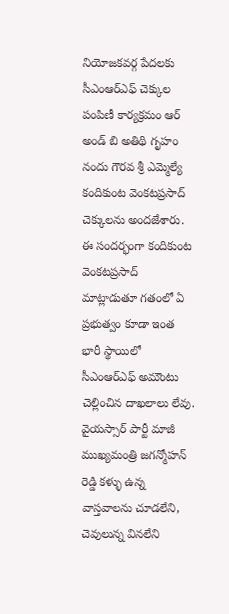నియోజకవర్గ పేదలకు సీఎంఆర్ఎఫ్ చెక్కుల పంపిణీ కార్యక్రమం ఆర్ అండ్ బి అతిథి గృహం నందు గౌరవ శ్రీ ఎమ్మెల్యే కందికుంట వెంకటప్రసాద్ చెక్కులను అందజేశారు. ఈ సందర్భంగా కందికుంట వెంకటప్రసాద్ మాట్లాడుతూ గతంలో ఏ ప్రభుత్వం కూడా ఇంత భారీ స్థాయిలో సీఎంఆర్ఎఫ్ అమౌంటు చెల్లించిన దాఖలాలు లేవు. వైయస్సార్ పార్టీ మాజీ ముఖ్యమంత్రి జగన్మోహన్ రెడ్డి కళ్ళు ఉన్న వాస్తవాలను చూడలేని, చెవులున్న వినలేని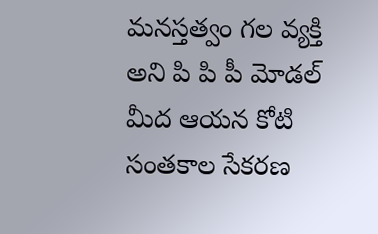మనస్తత్వం గల వ్యక్తి అని పి పి పీ మోడల్ మీద ఆయన కోటి సంతకాల సేకరణ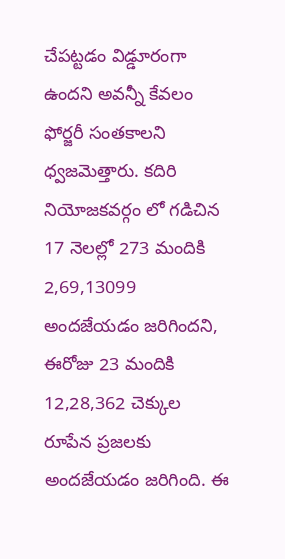చేపట్టడం విడ్డూరంగా ఉందని అవన్నీ కేవలం ఫోర్జరీ సంతకాలని ధ్వజమెత్తారు. కదిరి నియోజకవర్గం లో గడిచిన 17 నెలల్లో 273 మందికి 2,69,13099
అందజేయడం జరిగిందని, ఈరోజు 23 మందికి 12,28,362 చెక్కుల రూపేన ప్రజలకు అందజేయడం జరిగింది. ఈ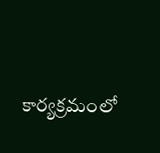కార్యక్రమంలో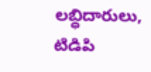లబ్ధిదారులు, టిడిపి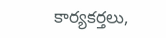కార్యకర్తలు,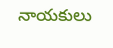నాయకులు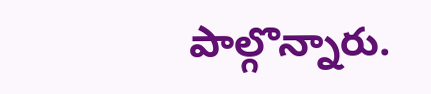పాల్గొన్నారు.